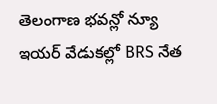తెలంగాణ భవన్లో న్యూ ఇయర్ వేడుకల్లో BRS నేత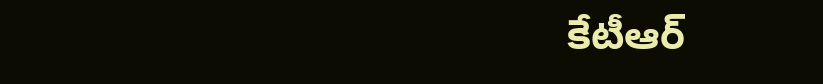కేటీఆర్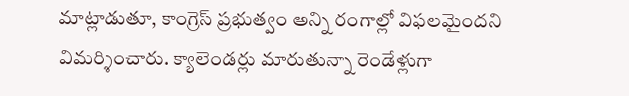మాట్లాడుతూ, కాంగ్రెస్ ప్రభుత్వం అన్ని రంగాల్లో విఫలమైందని విమర్శించారు. క్యాలెండర్లు మారుతున్నా రెండేళ్లుగా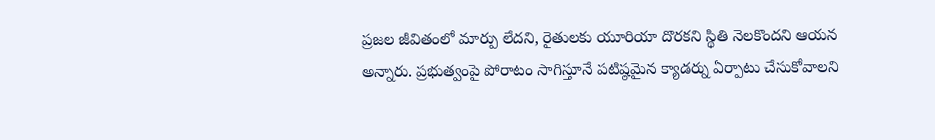ప్రజల జీవితంలో మార్పు లేదని, రైతులకు యూరియా దొరకని స్థితి నెలకొందని ఆయన అన్నారు. ప్రభుత్వంపై పోరాటం సాగిస్తూనే పటిష్ఠమైన క్యాడర్ను ఏర్పాటు చేసుకోవాలని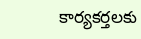కార్యకర్తలకు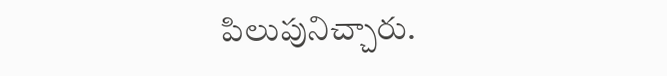పిలుపునిచ్చారు.